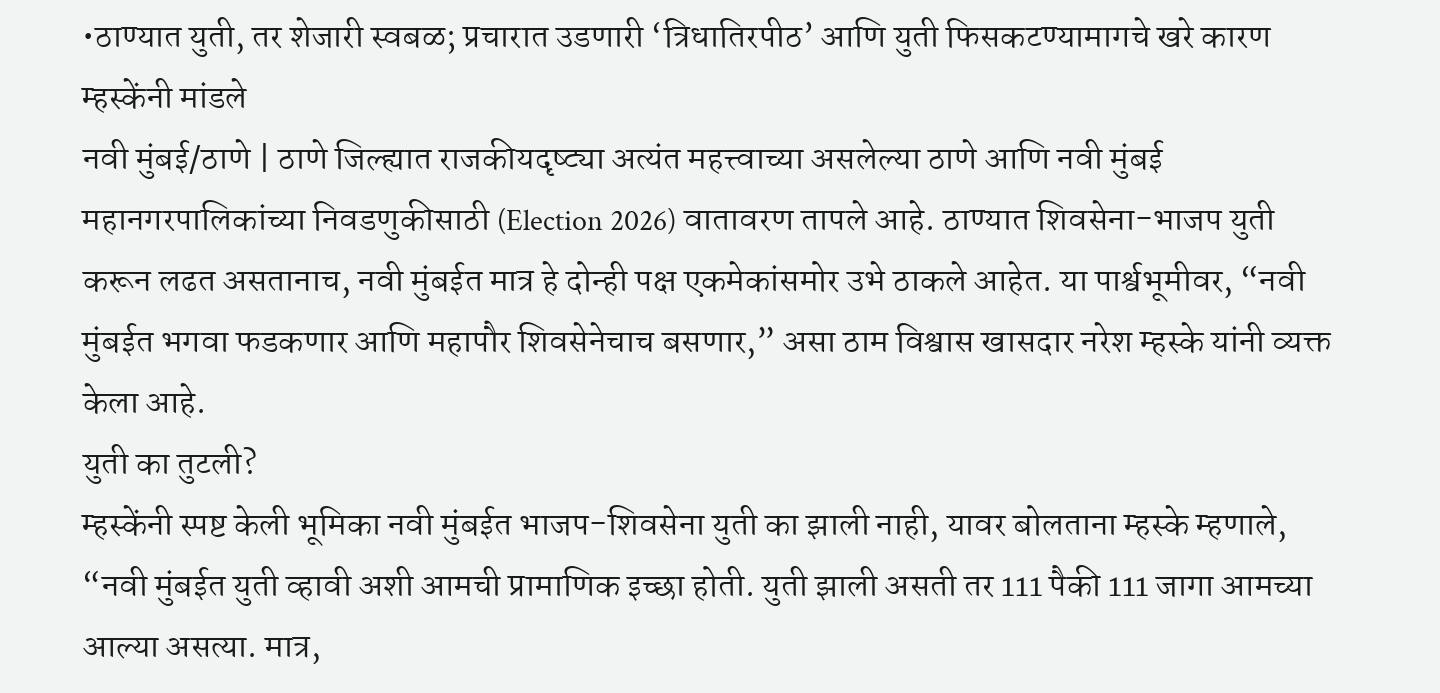•ठाण्यात युती, तर शेजारी स्वबळ; प्रचारात उडणारी ‘त्रिधातिरपीठ’ आणि युती फिसकटण्यामागचे खरे कारण म्हस्केंनी मांडले
नवी मुंबई/ठाणे | ठाणे जिल्ह्यात राजकीयदृष्ट्या अत्यंत महत्त्वाच्या असलेल्या ठाणे आणि नवी मुंबई महानगरपालिकांच्या निवडणुकीसाठी (Election 2026) वातावरण तापले आहे. ठाण्यात शिवसेना-भाजप युती करून लढत असतानाच, नवी मुंबईत मात्र हे दोन्ही पक्ष एकमेकांसमोर उभे ठाकले आहेत. या पार्श्वभूमीवर, “नवी मुंबईत भगवा फडकणार आणि महापौर शिवसेनेचाच बसणार,” असा ठाम विश्वास खासदार नरेश म्हस्के यांनी व्यक्त केला आहे.
युती का तुटली?
म्हस्केंनी स्पष्ट केली भूमिका नवी मुंबईत भाजप-शिवसेना युती का झाली नाही, यावर बोलताना म्हस्के म्हणाले, “नवी मुंबईत युती व्हावी अशी आमची प्रामाणिक इच्छा होती. युती झाली असती तर 111 पैकी 111 जागा आमच्या आल्या असत्या. मात्र,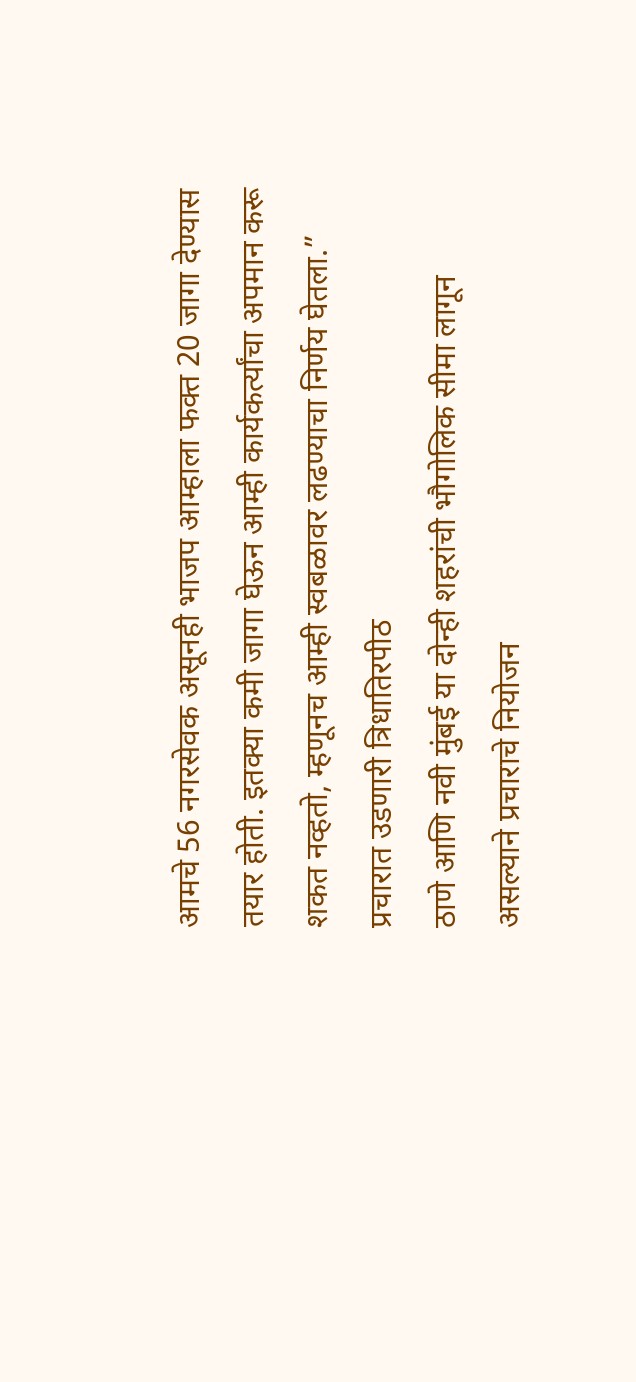आमचे 56 नगरसेवक असूनही भाजप आम्हाला फक्त 20 जागा देण्यास तयार होती. इतक्या कमी जागा घेऊन आम्ही कार्यकर्त्यांचा अपमान करू शकत नव्हतो, म्हणूनच आम्ही स्वबळावर लढण्याचा निर्णय घेतला.”
प्रचारात उडणारी त्रिधातिरपीठ
ठाणे आणि नवी मुंबई या दोन्ही शहरांची भौगोलिक सीमा लागून असल्याने प्रचाराचे नियोजन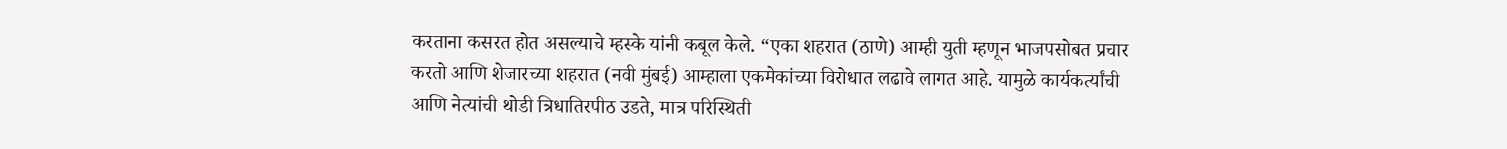करताना कसरत होत असल्याचे म्हस्के यांनी कबूल केले. “एका शहरात (ठाणे) आम्ही युती म्हणून भाजपसोबत प्रचार करतो आणि शेजारच्या शहरात (नवी मुंबई) आम्हाला एकमेकांच्या विरोधात लढावे लागत आहे. यामुळे कार्यकर्त्यांची आणि नेत्यांची थोडी त्रिधातिरपीठ उडते, मात्र परिस्थिती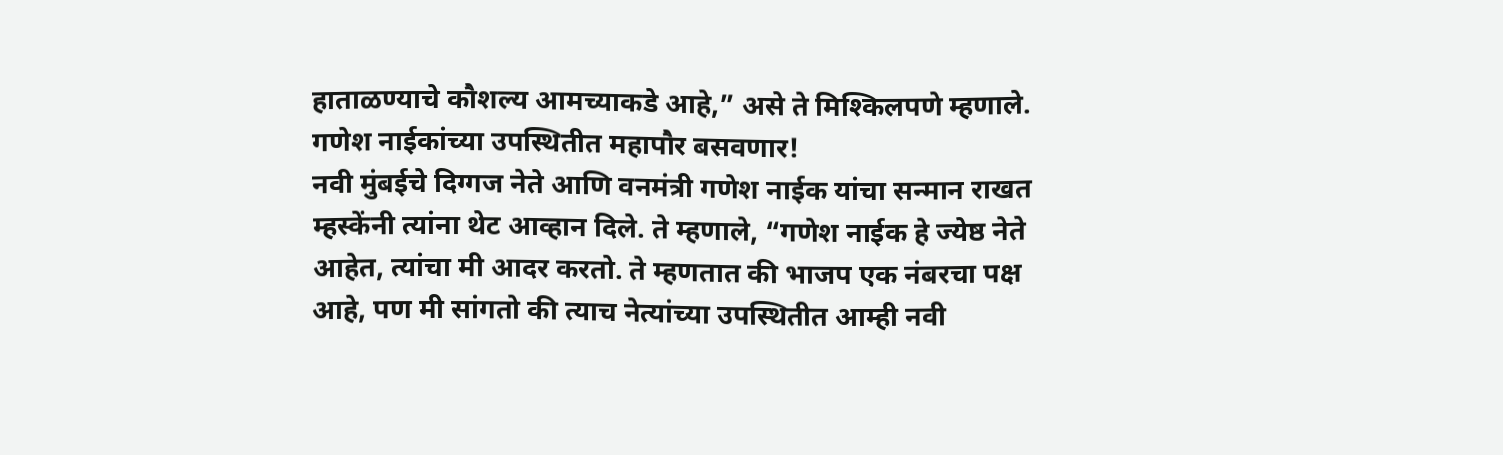हाताळण्याचे कौशल्य आमच्याकडे आहे,” असे ते मिश्किलपणे म्हणाले.
गणेश नाईकांच्या उपस्थितीत महापौर बसवणार!
नवी मुंबईचे दिग्गज नेते आणि वनमंत्री गणेश नाईक यांचा सन्मान राखत म्हस्केंनी त्यांना थेट आव्हान दिले. ते म्हणाले, “गणेश नाईक हे ज्येष्ठ नेते आहेत, त्यांचा मी आदर करतो. ते म्हणतात की भाजप एक नंबरचा पक्ष आहे, पण मी सांगतो की त्याच नेत्यांच्या उपस्थितीत आम्ही नवी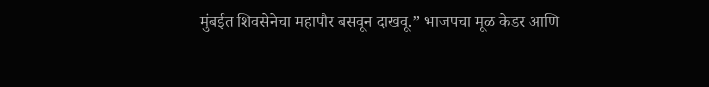मुंबईत शिवसेनेचा महापौर बसवून दाखवू.” भाजपचा मूळ केडर आणि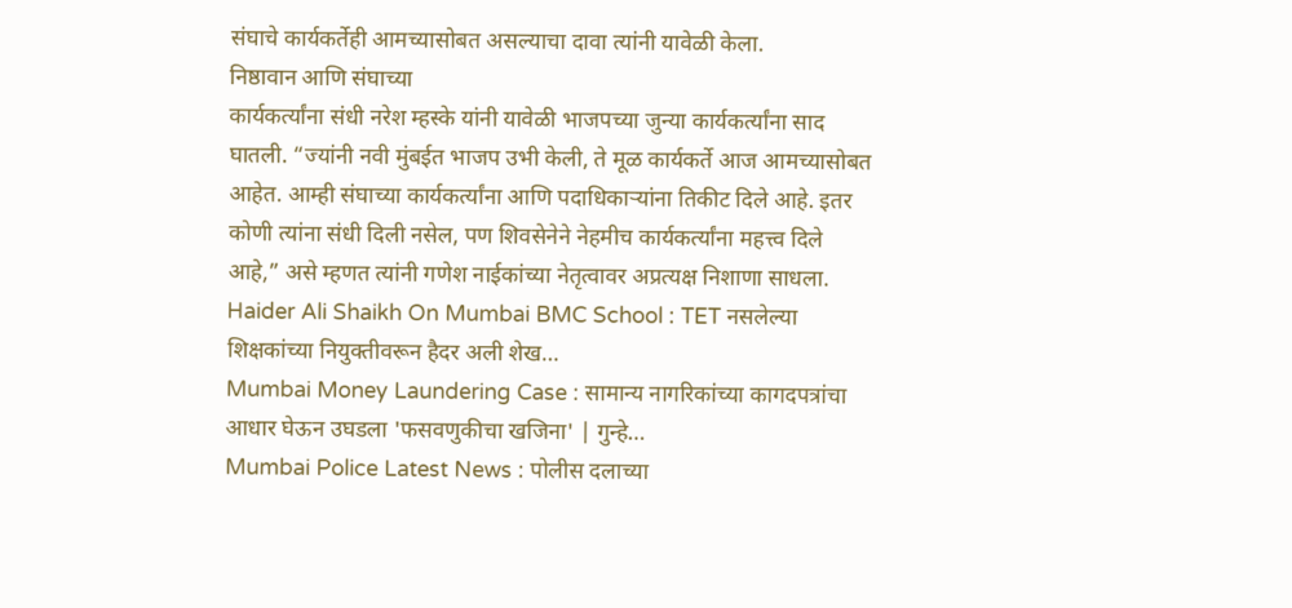संघाचे कार्यकर्तेही आमच्यासोबत असल्याचा दावा त्यांनी यावेळी केला.
निष्ठावान आणि संघाच्या
कार्यकर्त्यांना संधी नरेश म्हस्के यांनी यावेळी भाजपच्या जुन्या कार्यकर्त्यांना साद घातली. “ज्यांनी नवी मुंबईत भाजप उभी केली, ते मूळ कार्यकर्ते आज आमच्यासोबत आहेत. आम्ही संघाच्या कार्यकर्त्यांना आणि पदाधिकाऱ्यांना तिकीट दिले आहे. इतर कोणी त्यांना संधी दिली नसेल, पण शिवसेनेने नेहमीच कार्यकर्त्यांना महत्त्व दिले आहे,” असे म्हणत त्यांनी गणेश नाईकांच्या नेतृत्वावर अप्रत्यक्ष निशाणा साधला.
Haider Ali Shaikh On Mumbai BMC School : TET नसलेल्या शिक्षकांच्या नियुक्तीवरून हैदर अली शेख…
Mumbai Money Laundering Case : सामान्य नागरिकांच्या कागदपत्रांचा आधार घेऊन उघडला 'फसवणुकीचा खजिना' | गुन्हे…
Mumbai Police Latest News : पोलीस दलाच्या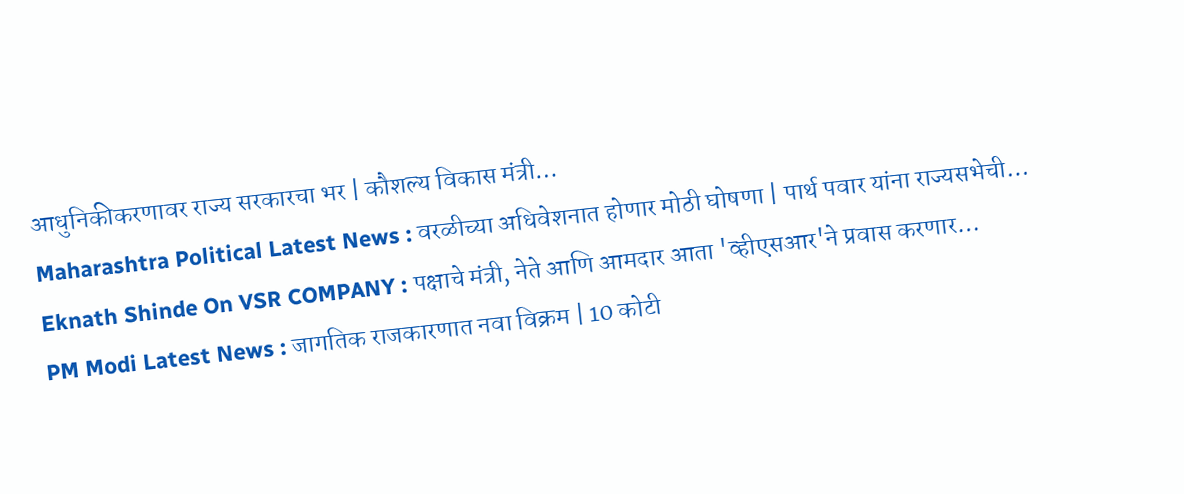आधुनिकीकरणावर राज्य सरकारचा भर | कौशल्य विकास मंत्री…
Maharashtra Political Latest News : वरळीच्या अधिवेशनात होणार मोठी घोषणा | पार्थ पवार यांना राज्यसभेची…
Eknath Shinde On VSR COMPANY : पक्षाचे मंत्री, नेते आणि आमदार आता 'व्हीएसआर'ने प्रवास करणार…
PM Modi Latest News : जागतिक राजकारणात नवा विक्रम | 10 कोटी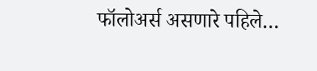फॉलोअर्स असणारे पहिले…